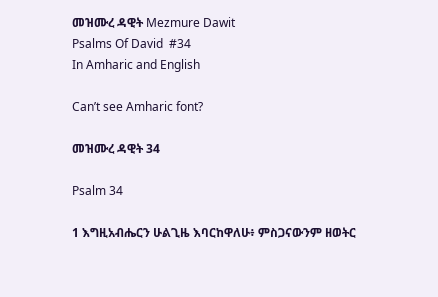መዝሙረ ዳዊት Mezmure Dawit
Psalms Of David  #34
In Amharic and English

Can’t see Amharic font?

መዝሙረ ዳዊት 34

Psalm 34

1 እግዚአብሔርን ሁልጊዜ እባርከዋለሁ፥ ምስጋናውንም ዘወትር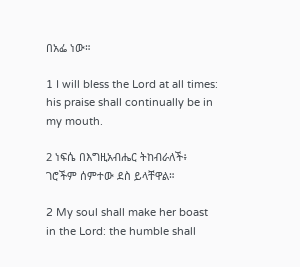በአፌ ነው።

1 I will bless the Lord at all times: his praise shall continually be in my mouth.

2 ነፍሴ በእግዚአብሔር ትከብራለች፥ ገሮችም ሰምተው ደስ ይላቸዋል።

2 My soul shall make her boast in the Lord: the humble shall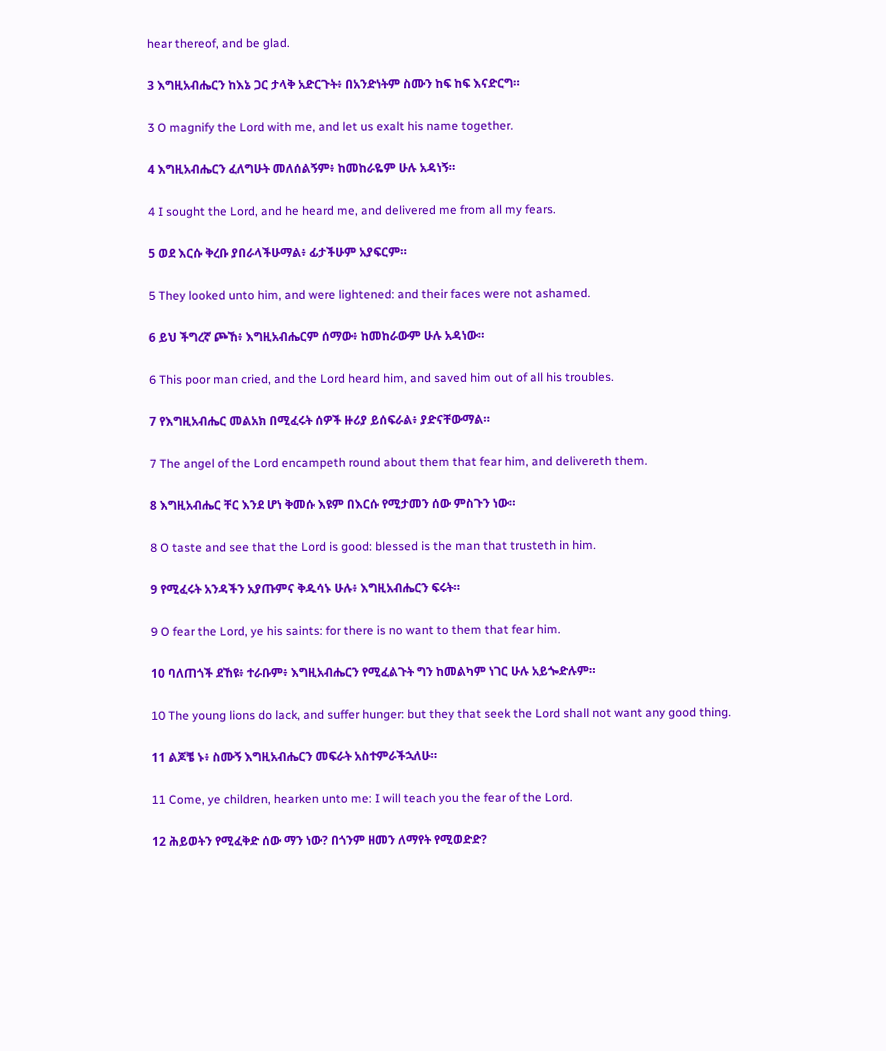hear thereof, and be glad.

3 እግዚአብሔርን ከእኔ ጋር ታላቅ አድርጉት፥ በአንድነትም ስሙን ከፍ ከፍ እናድርግ።

3 O magnify the Lord with me, and let us exalt his name together.

4 እግዚአብሔርን ፈለግሁት መለሰልኝም፥ ከመከራዬም ሁሉ አዳነኝ።

4 I sought the Lord, and he heard me, and delivered me from all my fears.

5 ወደ እርሱ ቅረቡ ያበራላችሁማል፥ ፊታችሁም አያፍርም።

5 They looked unto him, and were lightened: and their faces were not ashamed.

6 ይህ ችግረኛ ጮኸ፥ እግዚአብሔርም ሰማው፥ ከመከራውም ሁሉ አዳነው።

6 This poor man cried, and the Lord heard him, and saved him out of all his troubles.

7 የእግዚአብሔር መልአክ በሚፈሩት ሰዎች ዙሪያ ይሰፍራል፥ ያድናቸውማል።

7 The angel of the Lord encampeth round about them that fear him, and delivereth them.

8 እግዚአብሔር ቸር እንደ ሆነ ቅመሱ እዩም በእርሱ የሚታመን ሰው ምስጉን ነው።

8 O taste and see that the Lord is good: blessed is the man that trusteth in him.

9 የሚፈሩት አንዳችን አያጡምና ቅዱሳኑ ሁሉ፥ እግዚአብሔርን ፍሩት።

9 O fear the Lord, ye his saints: for there is no want to them that fear him.

10 ባለጠጎች ደኸዩ፥ ተራቡም፥ እግዚአብሔርን የሚፈልጉት ግን ከመልካም ነገር ሁሉ አይጐድሉም።

10 The young lions do lack, and suffer hunger: but they that seek the Lord shall not want any good thing.

11 ልጆቼ ኑ፥ ስሙኝ እግዚአብሔርን መፍራት አስተምራችኋለሁ።

11 Come, ye children, hearken unto me: I will teach you the fear of the Lord.

12 ሕይወትን የሚፈቅድ ሰው ማን ነው? በጎንም ዘመን ለማየት የሚወድድ?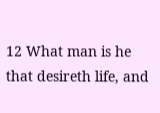12 What man is he that desireth life, and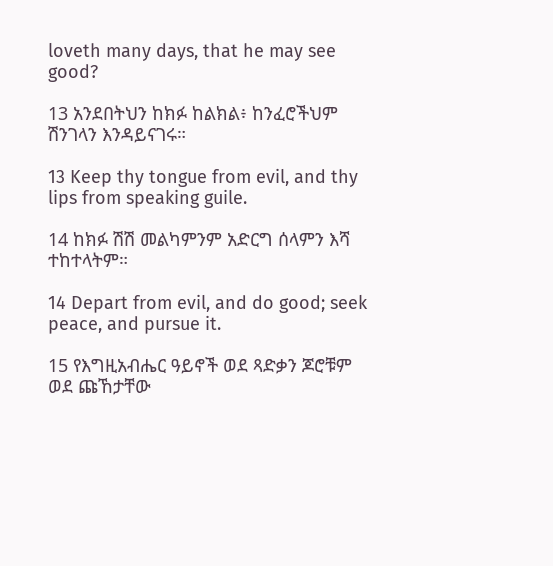loveth many days, that he may see good?

13 አንደበትህን ከክፉ ከልክል፥ ከንፈሮችህም ሽንገላን እንዳይናገሩ።

13 Keep thy tongue from evil, and thy lips from speaking guile.

14 ከክፉ ሽሽ መልካምንም አድርግ ሰላምን እሻ ተከተላትም።

14 Depart from evil, and do good; seek peace, and pursue it.

15 የእግዚአብሔር ዓይኖች ወደ ጻድቃን ጆሮቹም ወደ ጩኸታቸው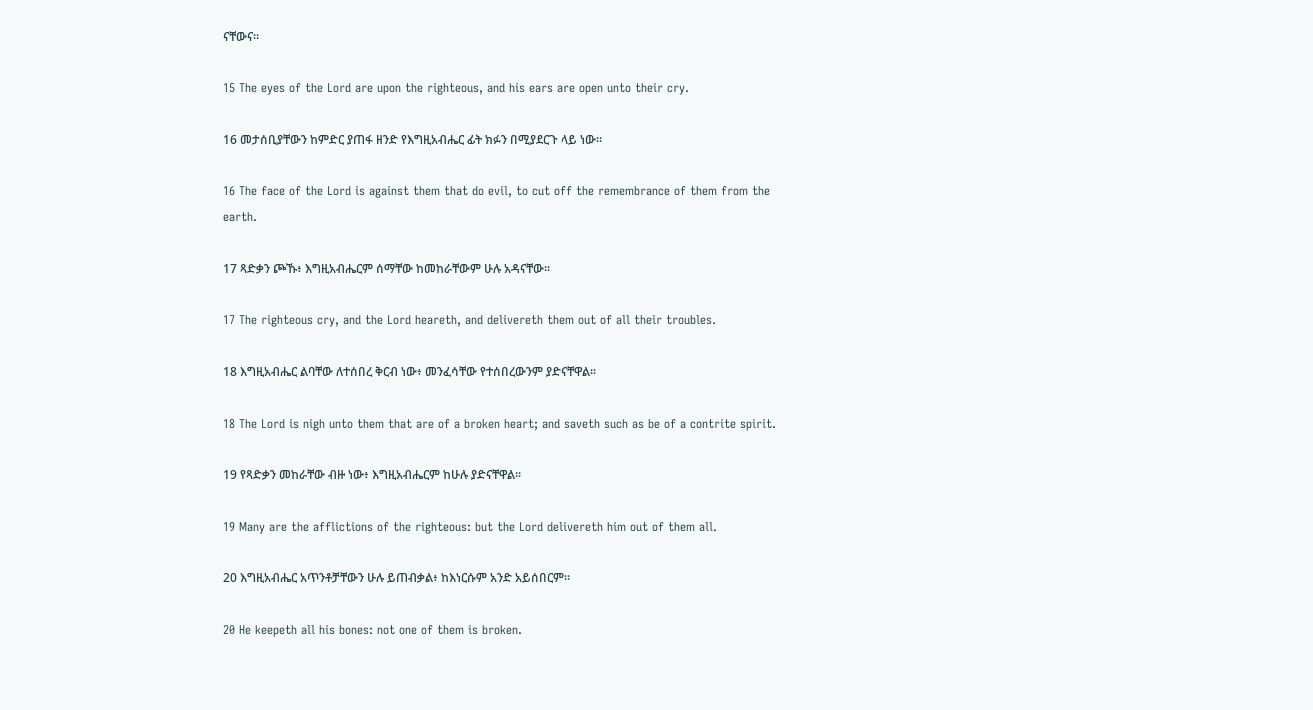ናቸውና።

15 The eyes of the Lord are upon the righteous, and his ears are open unto their cry.

16 መታሰቢያቸውን ከምድር ያጠፋ ዘንድ የእግዚአብሔር ፊት ክፉን በሚያደርጉ ላይ ነው።

16 The face of the Lord is against them that do evil, to cut off the remembrance of them from the earth.

17 ጻድቃን ጮኹ፥ እግዚአብሔርም ሰማቸው ከመከራቸውም ሁሉ አዳናቸው።

17 The righteous cry, and the Lord heareth, and delivereth them out of all their troubles.

18 እግዚአብሔር ልባቸው ለተሰበረ ቅርብ ነው፥ መንፈሳቸው የተሰበረውንም ያድናቸዋል።

18 The Lord is nigh unto them that are of a broken heart; and saveth such as be of a contrite spirit.

19 የጻድቃን መከራቸው ብዙ ነው፥ እግዚአብሔርም ከሁሉ ያድናቸዋል።

19 Many are the afflictions of the righteous: but the Lord delivereth him out of them all.

20 እግዚአብሔር አጥንቶቻቸውን ሁሉ ይጠብቃል፥ ከእነርሱም አንድ አይሰበርም።

20 He keepeth all his bones: not one of them is broken.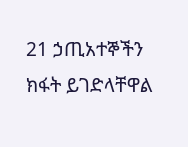21 ኃጢአተኞችን ክፋት ይገድላቸዋል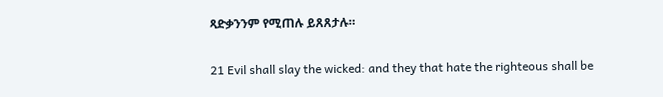ጻድቃንንም የሚጠሉ ይጸጸታሉ።

21 Evil shall slay the wicked: and they that hate the righteous shall be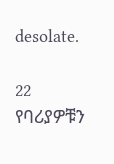desolate.

22 የባሪያዎቹን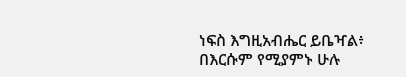ነፍስ እግዚአብሔር ይቤዣል፥ በእርሱም የሚያምኑ ሁሉ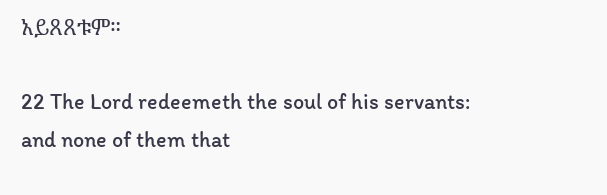አይጸጸቱም።

22 The Lord redeemeth the soul of his servants: and none of them that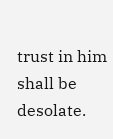trust in him shall be desolate.